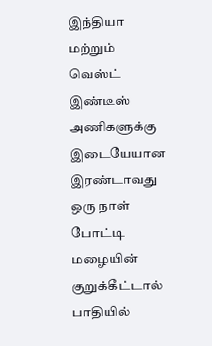இந்தியா மற்றும் வெஸ்ட் இண்டீஸ் அணிகளுக்கு இடையேயான இரண்டாவது ஒரு நாள் போட்டி மழையின் குறுக்கீட்டால் பாதியில்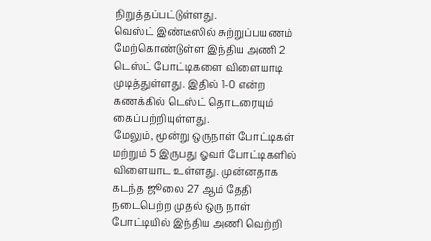நிறுத்தப்பட்டுள்ளது.
வெஸ்ட் இண்டீஸில் சுற்றுப்பயணம் மேற்கொண்டுள்ள இந்திய அணி 2 டெஸ்ட் போட்டிகளை விளையாடி முடித்துள்ளது. இதில் 1-0 என்ற கணக்கில் டெஸ்ட் தொடரையும் கைப்பற்றியுள்ளது.
மேலும், மூன்று ஒருநாள் போட்டிகள் மற்றும் 5 இருபது ஓவர் போட்டிகளில் விளையாட உள்ளது. முன்னதாக கடந்த ஜூலை 27 ஆம் தேதி நடைபெற்ற முதல் ஒரு நாள் போட்டியில் இந்திய அணி வெற்றி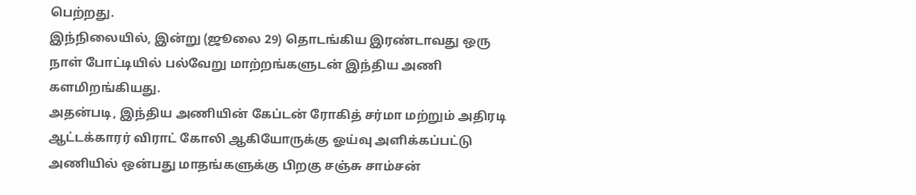பெற்றது.
இந்நிலையில், இன்று (ஜூலை 29) தொடங்கிய இரண்டாவது ஒரு நாள் போட்டியில் பல்வேறு மாற்றங்களுடன் இந்திய அணி களமிறங்கியது.
அதன்படி, இந்திய அணியின் கேப்டன் ரோகித் சர்மா மற்றும் அதிரடி ஆட்டக்காரர் விராட் கோலி ஆகியோருக்கு ஓய்வு அளிக்கப்பட்டு அணியில் ஒன்பது மாதங்களுக்கு பிறகு சஞ்சு சாம்சன்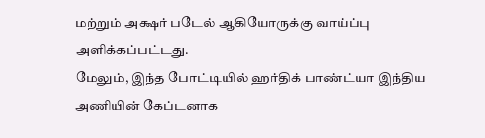மற்றும் அக்ஷர் படேல் ஆகியோருக்கு வாய்ப்பு அளிக்கப்பட்டது.
மேலும், இந்த போட்டியில் ஹர்திக் பாண்ட்யா இந்திய அணியின் கேப்டனாக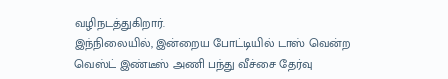வழிநடத்துகிறார்.
இந்நிலையில், இன்றைய போட்டியில் டாஸ் வென்ற வெஸ்ட் இண்டீஸ் அணி பந்து வீச்சை தேர்வு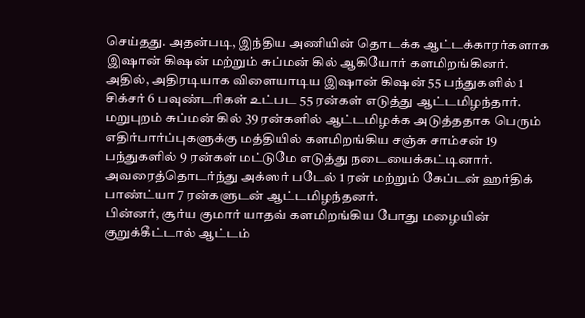செய்தது. அதன்படி, இந்திய அணியின் தொடக்க ஆட்டக்காரர்களாக இஷான் கிஷன் மற்றும் சுப்மன் கில் ஆகியோர் களமிறங்கினர்.
அதில், அதிரடியாக விளையாடிய இஷான் கிஷன் 55 பந்துகளில் 1 சிக்சர் 6 பவுண்டரிகள் உட்பட 55 ரன்கள் எடுத்து ஆட்டமிழந்தார்.
மறுபுறம் சுப்மன் கில் 39 ரன்களில் ஆட்டமிழக்க அடுத்ததாக பெரும் எதிர்பார்ப்புகளுக்கு மத்தியில் களமிறங்கிய சஞ்சு சாம்சன் 19 பந்துகளில் 9 ரன்கள் மட்டுமே எடுத்து நடையைக்கட்டினார்.
அவரைத்தொடர்ந்து அக்ஸர் படேல் 1 ரன் மற்றும் கேப்டன் ஹர்திக் பாண்ட்யா 7 ரன்களுடன் ஆட்டமிழந்தனர்.
பின்னர், சூர்ய குமார் யாதவ் களமிறங்கிய போது மழையின் குறுக்கீட்டால் ஆட்டம்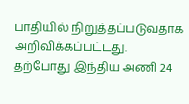பாதியில் நிறுத்தப்படுவதாக அறிவிக்கப்பட்டது.
தற்போது இந்திய அணி 24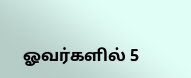ஓவர்களில் 5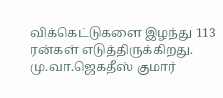விக்கெட்டுகளை இழந்து 113 ரன்கள் எடுத்திருக்கிறது.
மு.வா.ஜெகதீஸ் குமார்